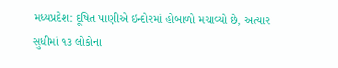મધ્યપ્રદેશ: દૂષિત પાણીએ ઇન્દોરમાં હોબાળો મચાવ્યો છે, અત્યાર સુધીમાં ૧૩ લોકોના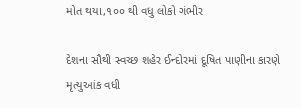મોત થયા,૧૦૦ થી વધુ લોકો ગંભીર

દેશના સૌથી સ્વચ્છ શહેર ઈન્દોરમાં દૂષિત પાણીના કારણે મૃત્યુઆંક વધી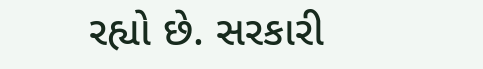રહ્યો છે. સરકારી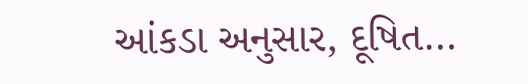આંકડા અનુસાર, દૂષિત…